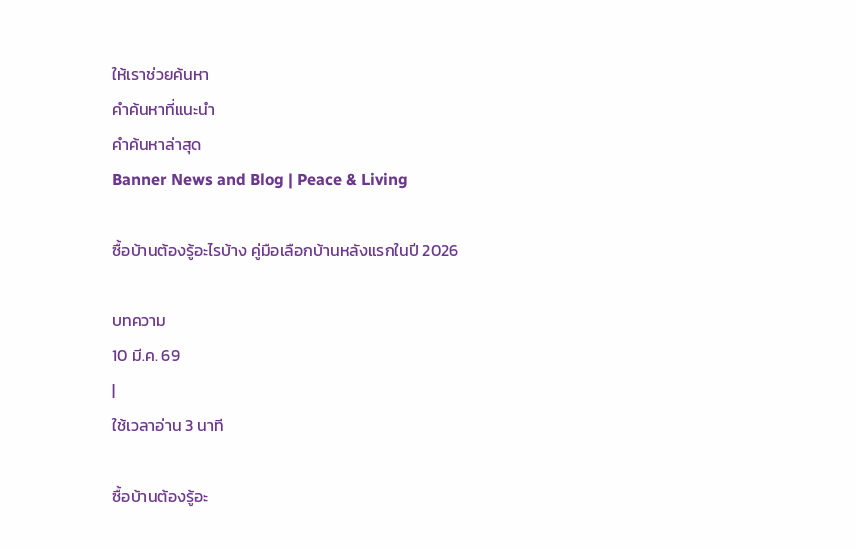ให้เราช่วยค้นหา
คำค้นหาที่แนะนำ
คำค้นหาล่าสุด
Banner News and Blog | Peace & Living

ซื้อบ้านต้องรู้อะไรบ้าง คู่มือเลือกบ้านหลังแรกในปี 2026

บทความ
10 มี.ค. 69
|
ใช้เวลาอ่าน 3 นาที

ซื้อบ้านต้องรู้อะ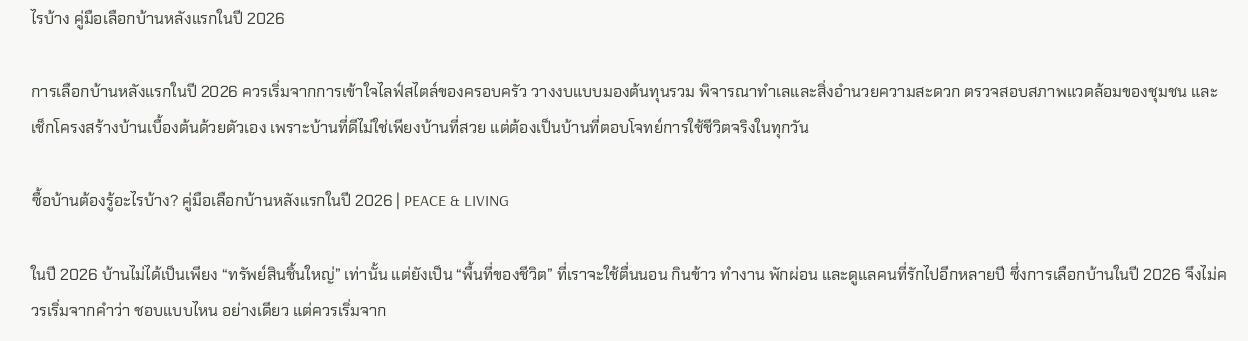ไรบ้าง คู่มือเลือกบ้านหลังแรกในปี 2026

การเลือกบ้านหลังแรกในปี 2026 ควรเริ่มจากการเข้าใจไลฟ์สไตล์ของครอบครัว วางงบแบบมองต้นทุนรวม พิจารณาทำเลและสิ่งอำนวยความสะดวก ตรวจสอบสภาพแวดล้อมของชุมชน และเช็กโครงสร้างบ้านเบื้องต้นด้วยตัวเอง เพราะบ้านที่ดีไม่ใช่เพียงบ้านที่สวย แต่ต้องเป็นบ้านที่ตอบโจทย์การใช้ชีวิตจริงในทุกวัน

ซื้อบ้านต้องรู้อะไรบ้าง? คู่มือเลือกบ้านหลังแรกในปี 2026 | PEACE & LIVING

ในปี 2026 บ้านไม่ได้เป็นเพียง “ทรัพย์สินชิ้นใหญ่” เท่านั้น แต่ยังเป็น “พื้นที่ของชีวิต” ที่เราจะใช้ตื่นนอน กินข้าว ทำงาน พักผ่อน และดูแลคนที่รักไปอีกหลายปี ซึ่งการเลือกบ้านในปี 2026 จึงไม่ควรเริ่มจากคำว่า ชอบแบบไหน อย่างเดียว แต่ควรเริ่มจาก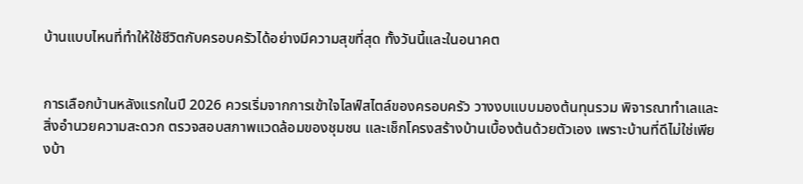บ้านแบบไหนที่ทำให้ใช้ชีวิตกับครอบครัวได้อย่างมีความสุขที่สุด ทั้งวันนี้และในอนาคต


การเลือกบ้านหลังแรกในปี 2026 ควรเริ่มจากการเข้าใจไลฟ์สไตล์ของครอบครัว วางงบแบบมองต้นทุนรวม พิจารณาทำเลและสิ่งอำนวยความสะดวก ตรวจสอบสภาพแวดล้อมของชุมชน และเช็กโครงสร้างบ้านเบื้องต้นด้วยตัวเอง เพราะบ้านที่ดีไม่ใช่เพียงบ้า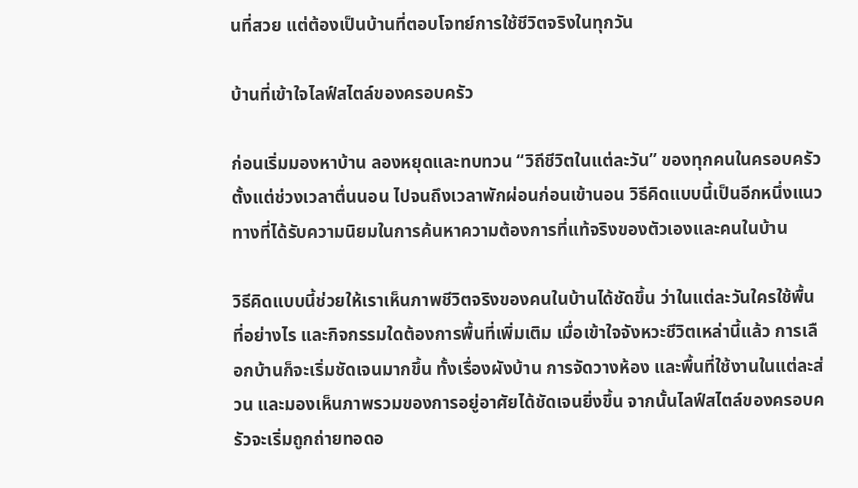นที่สวย แต่ต้องเป็นบ้านที่ตอบโจทย์การใช้ชีวิตจริงในทุกวัน

บ้านที่เข้าใจไลฟ์สไตล์ของครอบครัว

ก่อนเริ่มมองหาบ้าน ลองหยุดและทบทวน “วิถีชีวิตในแต่ละวัน” ของทุกคนในครอบครัว ตั้งแต่ช่วงเวลาตื่นนอน ไปจนถึงเวลาพักผ่อนก่อนเข้านอน วิธีคิดแบบนี้เป็นอีกหนึ่งแนวทางที่ได้รับความนิยมในการค้นหาความต้องการที่แท้จริงของตัวเองและคนในบ้าน

วิธีคิดแบบนี้ช่วยให้เราเห็นภาพชีวิตจริงของคนในบ้านได้ชัดขึ้น ว่าในแต่ละวันใครใช้พื้นที่อย่างไร และกิจกรรมใดต้องการพื้นที่เพิ่มเติม เมื่อเข้าใจจังหวะชีวิตเหล่านี้แล้ว การเลือกบ้านก็จะเริ่มชัดเจนมากขึ้น ทั้งเรื่องผังบ้าน การจัดวางห้อง และพื้นที่ใช้งานในแต่ละส่วน และมองเห็นภาพรวมของการอยู่อาศัยได้ชัดเจนยิ่งขึ้น จากนั้นไลฟ์สไตล์ของครอบครัวจะเริ่มถูกถ่ายทอดอ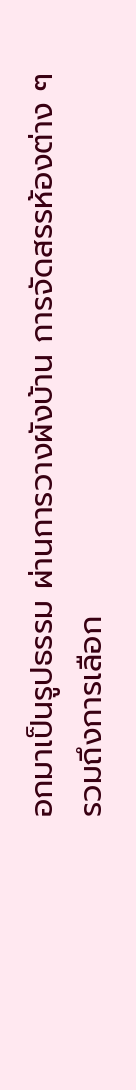อกมาเป็นรูปธรรม ผ่านการวางผังบ้าน การจัดสรรห้องต่าง ๆ รวมถึงการเลือก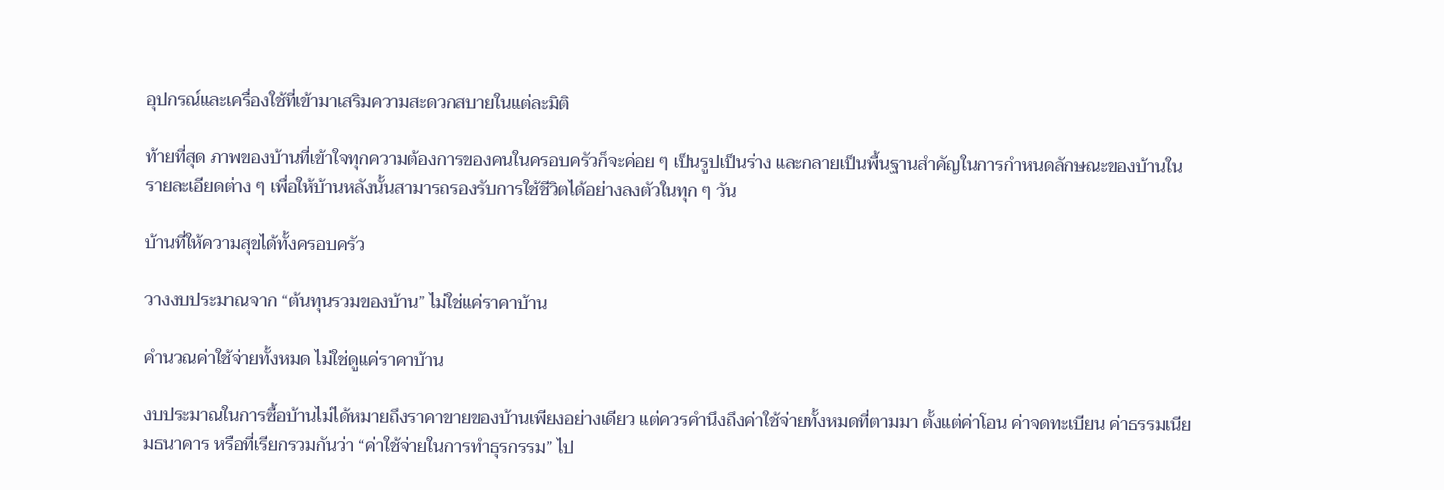อุปกรณ์และเครื่องใช้ที่เข้ามาเสริมความสะดวกสบายในแต่ละมิติ

ท้ายที่สุด ภาพของบ้านที่เข้าใจทุกความต้องการของคนในครอบครัวก็จะค่อย ๆ เป็นรูปเป็นร่าง และกลายเป็นพื้นฐานสำคัญในการกำหนดลักษณะของบ้านในรายละเอียดต่าง ๆ เพื่อให้บ้านหลังนั้นสามารถรองรับการใช้ชีวิตได้อย่างลงตัวในทุก ๆ วัน

บ้านที่ให้ความสุขได้ทั้งครอบครัว

วางงบประมาณจาก “ต้นทุนรวมของบ้าน” ไม่ใช่แค่ราคาบ้าน

คำนวณค่าใช้จ่ายทั้งหมด ไม่ใช่ดูแค่ราคาบ้าน

งบประมาณในการซื้อบ้านไม่ได้หมายถึงราคาขายของบ้านเพียงอย่างเดียว แต่ควรคำนึงถึงค่าใช้จ่ายทั้งหมดที่ตามมา ตั้งแต่ค่าโอน ค่าจดทะเบียน ค่าธรรมเนียมธนาคาร หรือที่เรียกรวมกันว่า “ค่าใช้จ่ายในการทำธุรกรรม” ไป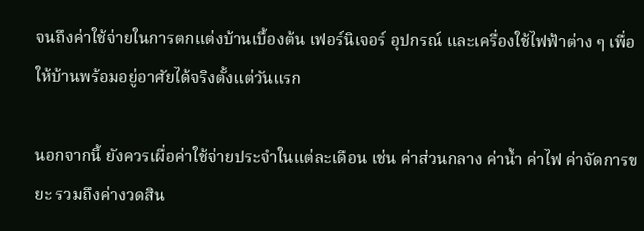จนถึงค่าใช้จ่ายในการตกแต่งบ้านเบื้องต้น เฟอร์นิเจอร์ อุปกรณ์ และเครื่องใช้ไฟฟ้าต่าง ๆ เพื่อให้บ้านพร้อมอยู่อาศัยได้จริงตั้งแต่วันแรก

นอกจากนี้ ยังควรเผื่อค่าใช้จ่ายประจำในแต่ละเดือน เช่น ค่าส่วนกลาง ค่าน้ำ ค่าไฟ ค่าจัดการขยะ รวมถึงค่างวดสิน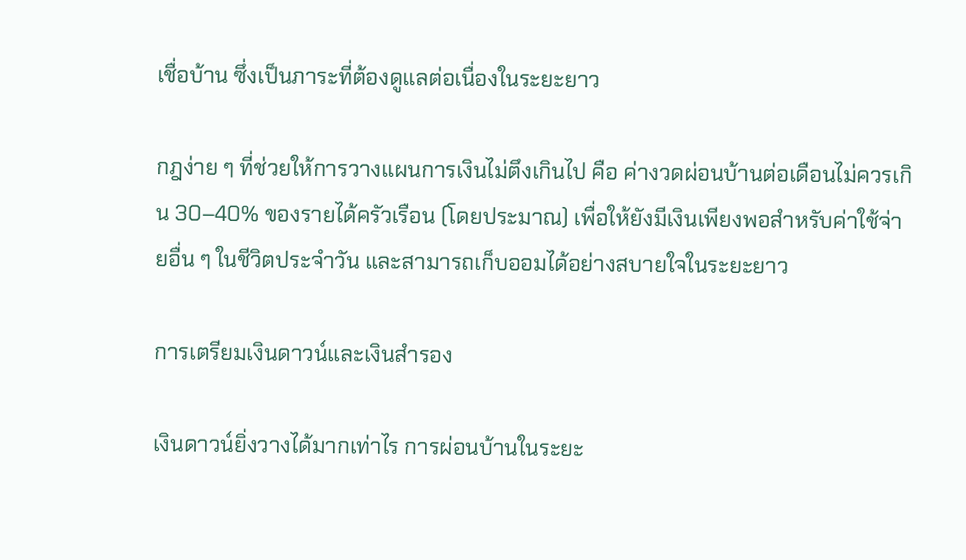เชื่อบ้าน ซึ่งเป็นภาระที่ต้องดูแลต่อเนื่องในระยะยาว

กฎง่าย ๆ ที่ช่วยให้การวางแผนการเงินไม่ตึงเกินไป คือ ค่างวดผ่อนบ้านต่อเดือนไม่ควรเกิน 30–40% ของรายได้ครัวเรือน (โดยประมาณ) เพื่อให้ยังมีเงินเพียงพอสำหรับค่าใช้จ่ายอื่น ๆ ในชีวิตประจำวัน และสามารถเก็บออมได้อย่างสบายใจในระยะยาว

การเตรียมเงินดาวน์และเงินสำรอง

เงินดาวน์ยิ่งวางได้มากเท่าไร การผ่อนบ้านในระยะ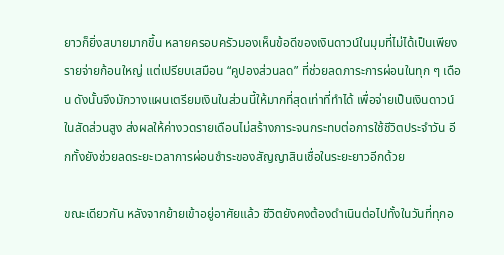ยาวก็ยิ่งสบายมากขึ้น หลายครอบครัวมองเห็นข้อดีของเงินดาวน์ในมุมที่ไม่ได้เป็นเพียงรายจ่ายก้อนใหญ่ แต่เปรียบเสมือน “คูปองส่วนลด” ที่ช่วยลดภาระการผ่อนในทุก ๆ เดือน ดังนั้นจึงมักวางแผนเตรียมเงินในส่วนนี้ให้มากที่สุดเท่าที่ทำได้ เพื่อจ่ายเป็นเงินดาวน์ในสัดส่วนสูง ส่งผลให้ค่างวดรายเดือนไม่สร้างภาระจนกระทบต่อการใช้ชีวิตประจำวัน อีกทั้งยังช่วยลดระยะเวลาการผ่อนชำระของสัญญาสินเชื่อในระยะยาวอีกด้วย

ขณะเดียวกัน หลังจากย้ายเข้าอยู่อาศัยแล้ว ชีวิตยังคงต้องดำเนินต่อไปทั้งในวันที่ทุกอ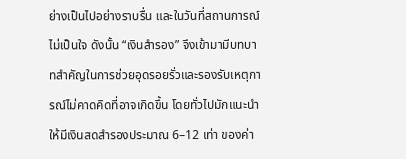ย่างเป็นไปอย่างราบรื่น และในวันที่สถานการณ์ไม่เป็นใจ ดังนั้น “เงินสำรอง” จึงเข้ามามีบทบาทสำคัญในการช่วยอุดรอยรั่วและรองรับเหตุการณ์ไม่คาดคิดที่อาจเกิดขึ้น โดยทั่วไปมักแนะนำให้มีเงินสดสำรองประมาณ 6–12 เท่า ของค่า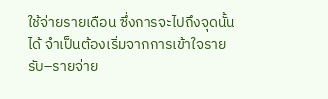ใช้จ่ายรายเดือน ซึ่งการจะไปถึงจุดนั้นได้ จำเป็นต้องเริ่มจากการเข้าใจรายรับ–รายจ่าย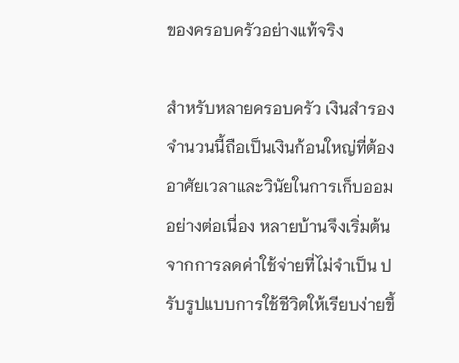ของครอบครัวอย่างแท้จริง

สำหรับหลายครอบครัว เงินสำรองจำนวนนี้ถือเป็นเงินก้อนใหญ่ที่ต้องอาศัยเวลาและวินัยในการเก็บออมอย่างต่อเนื่อง หลายบ้านจึงเริ่มต้นจากการลดค่าใช้จ่ายที่ไม่จำเป็น ปรับรูปแบบการใช้ชีวิตให้เรียบง่ายขึ้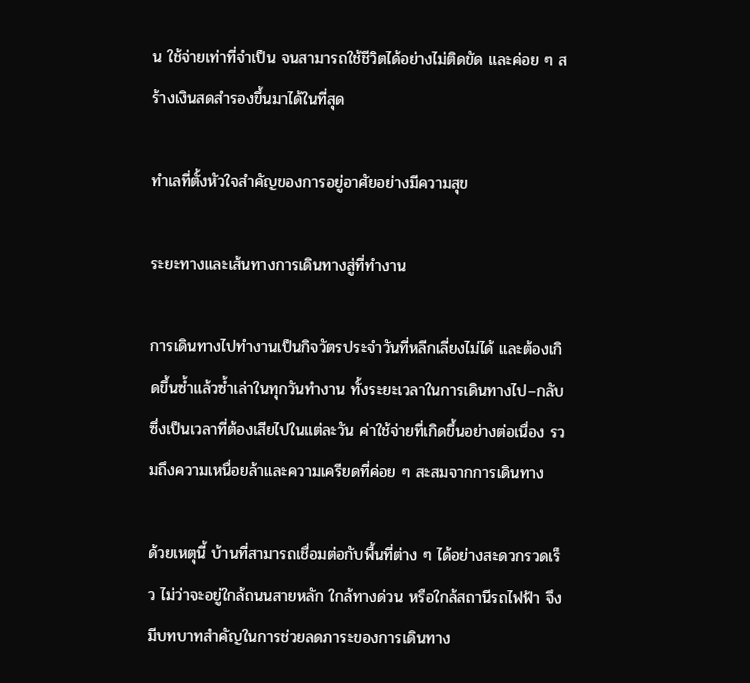น ใช้จ่ายเท่าที่จำเป็น จนสามารถใช้ชีวิตได้อย่างไม่ติดขัด และค่อย ๆ สร้างเงินสดสำรองขึ้นมาได้ในที่สุด

ทำเลที่ตั้งหัวใจสำคัญของการอยู่อาศัยอย่างมีความสุข

ระยะทางและเส้นทางการเดินทางสู่ที่ทำงาน

การเดินทางไปทำงานเป็นกิจวัตรประจำวันที่หลีกเลี่ยงไม่ได้ และต้องเกิดขึ้นซ้ำแล้วซ้ำเล่าในทุกวันทำงาน ทั้งระยะเวลาในการเดินทางไป–กลับ ซึ่งเป็นเวลาที่ต้องเสียไปในแต่ละวัน ค่าใช้จ่ายที่เกิดขึ้นอย่างต่อเนื่อง รวมถึงความเหนื่อยล้าและความเครียดที่ค่อย ๆ สะสมจากการเดินทาง

ด้วยเหตุนี้ บ้านที่สามารถเชื่อมต่อกับพื้นที่ต่าง ๆ ได้อย่างสะดวกรวดเร็ว ไม่ว่าจะอยู่ใกล้ถนนสายหลัก ใกล้ทางด่วน หรือใกล้สถานีรถไฟฟ้า จึงมีบทบาทสำคัญในการช่วยลดภาระของการเดินทาง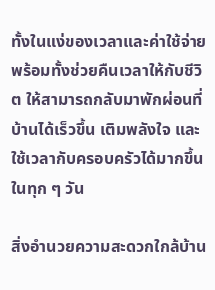ทั้งในแง่ของเวลาและค่าใช้จ่าย พร้อมทั้งช่วยคืนเวลาให้กับชีวิต ให้สามารถกลับมาพักผ่อนที่บ้านได้เร็วขึ้น เติมพลังใจ และใช้เวลากับครอบครัวได้มากขึ้นในทุก ๆ วัน

สิ่งอำนวยความสะดวกใกล้บ้าน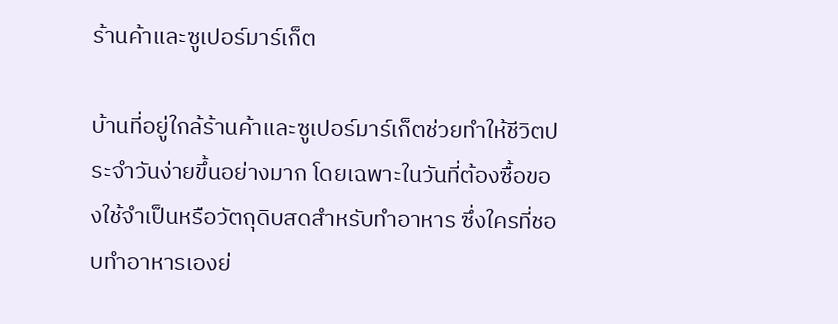ร้านค้าและซูเปอร์มาร์เก็ต

บ้านที่อยู่ใกล้ร้านค้าและซูเปอร์มาร์เก็ตช่วยทำให้ชีวิตประจำวันง่ายขึ้นอย่างมาก โดยเฉพาะในวันที่ต้องซื้อของใช้จำเป็นหรือวัตถุดิบสดสำหรับทำอาหาร ซึ่งใครที่ชอบทำอาหารเองย่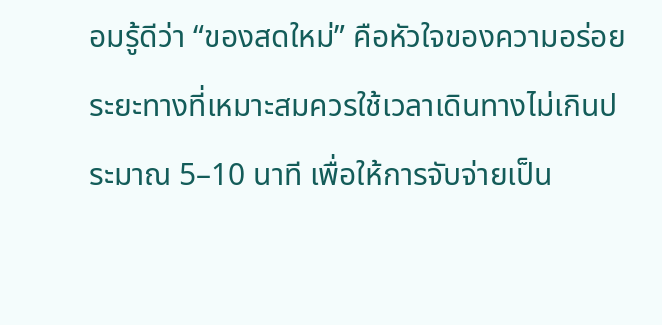อมรู้ดีว่า “ของสดใหม่” คือหัวใจของความอร่อย ระยะทางที่เหมาะสมควรใช้เวลาเดินทางไม่เกินประมาณ 5–10 นาที เพื่อให้การจับจ่ายเป็น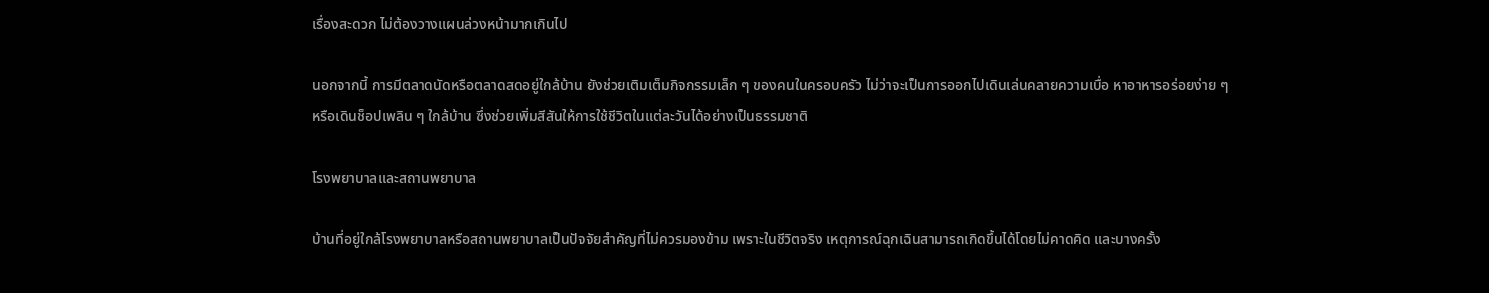เรื่องสะดวก ไม่ต้องวางแผนล่วงหน้ามากเกินไป

นอกจากนี้ การมีตลาดนัดหรือตลาดสดอยู่ใกล้บ้าน ยังช่วยเติมเต็มกิจกรรมเล็ก ๆ ของคนในครอบครัว ไม่ว่าจะเป็นการออกไปเดินเล่นคลายความเบื่อ หาอาหารอร่อยง่าย ๆ หรือเดินช็อปเพลิน ๆ ใกล้บ้าน ซึ่งช่วยเพิ่มสีสันให้การใช้ชีวิตในแต่ละวันได้อย่างเป็นธรรมชาติ

โรงพยาบาลและสถานพยาบาล

บ้านที่อยู่ใกล้โรงพยาบาลหรือสถานพยาบาลเป็นปัจจัยสำคัญที่ไม่ควรมองข้าม เพราะในชีวิตจริง เหตุการณ์ฉุกเฉินสามารถเกิดขึ้นได้โดยไม่คาดคิด และบางครั้ง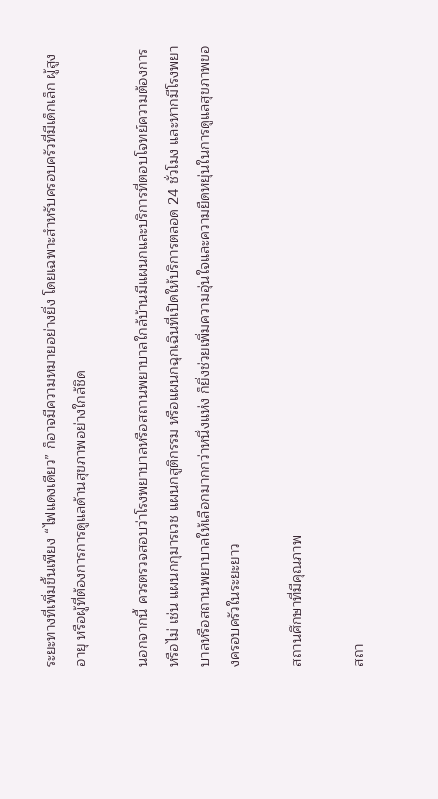ระยะทางที่เพิ่มขึ้นเพียง “ไฟแดงเดียว” ก็อาจมีความหมายอย่างยิ่ง โดยเฉพาะสำหรับครอบครัวที่มีเด็กเล็ก ผู้สูงอายุ หรือผู้ที่ต้องการการดูแลด้านสุขภาพอย่างใกล้ชิด

นอกจากนี้ ควรตรวจสอบว่าโรงพยาบาลหรือสถานพยาบาลใกล้บ้านมีแผนกและบริการที่ตอบโจทย์ความต้องการหรือไม่ เช่น แผนกกุมารเวช แผนกสูติกรรม หรือแผนกฉุกเฉินที่เปิดให้บริการตลอด 24 ชั่วโมง และหากมีโรงพยาบาลหรือสถานพยาบาลให้เลือกมากกว่าหนึ่งแห่ง ก็ยิ่งช่วยเพิ่มความอุ่นใจและความยืดหยุ่นในการดูแลสุขภาพของครอบครัวในระยะยาว

สถานศึกษาที่มีคุณภาพ

สถา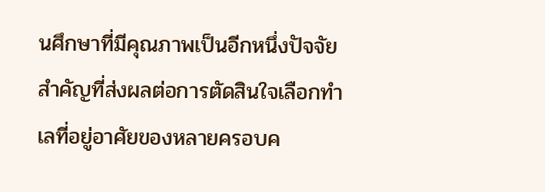นศึกษาที่มีคุณภาพเป็นอีกหนึ่งปัจจัยสำคัญที่ส่งผลต่อการตัดสินใจเลือกทำเลที่อยู่อาศัยของหลายครอบค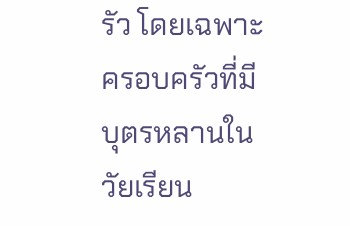รัว โดยเฉพาะครอบครัวที่มีบุตรหลานในวัยเรียน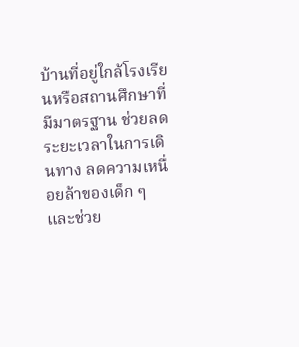บ้านที่อยู่ใกล้โรงเรียนหรือสถานศึกษาที่มีมาตรฐาน ช่วยลดระยะเวลาในการเดินทาง ลดความเหนื่อยล้าของเด็ก ๆ และช่วย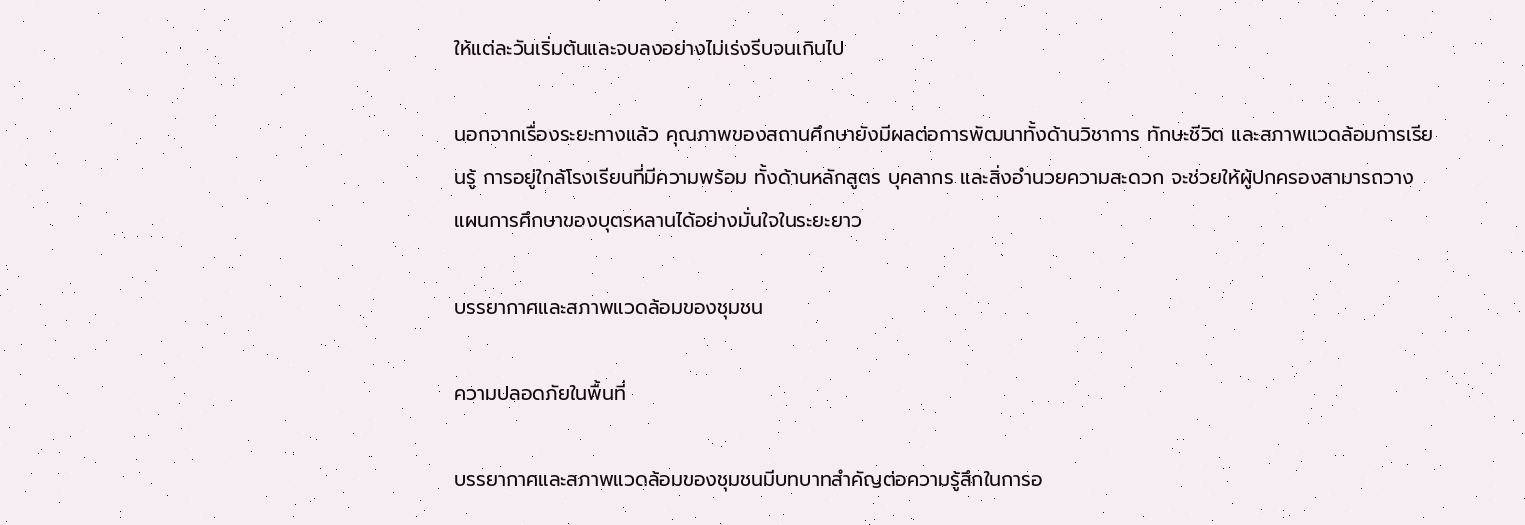ให้แต่ละวันเริ่มต้นและจบลงอย่างไม่เร่งรีบจนเกินไป

นอกจากเรื่องระยะทางแล้ว คุณภาพของสถานศึกษายังมีผลต่อการพัฒนาทั้งด้านวิชาการ ทักษะชีวิต และสภาพแวดล้อมการเรียนรู้ การอยู่ใกล้โรงเรียนที่มีความพร้อม ทั้งด้านหลักสูตร บุคลากร และสิ่งอำนวยความสะดวก จะช่วยให้ผู้ปกครองสามารถวางแผนการศึกษาของบุตรหลานได้อย่างมั่นใจในระยะยาว

บรรยากาศและสภาพแวดล้อมของชุมชน

ความปลอดภัยในพื้นที่

บรรยากาศและสภาพแวดล้อมของชุมชนมีบทบาทสำคัญต่อความรู้สึกในการอ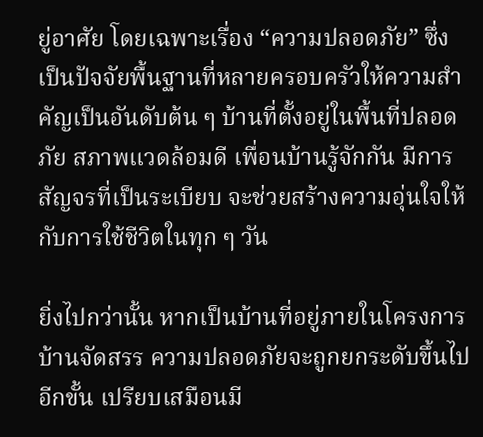ยู่อาศัย โดยเฉพาะเรื่อง “ความปลอดภัย” ซึ่งเป็นปัจจัยพื้นฐานที่หลายครอบครัวให้ความสำคัญเป็นอันดับต้น ๆ บ้านที่ตั้งอยู่ในพื้นที่ปลอดภัย สภาพแวดล้อมดี เพื่อนบ้านรู้จักกัน มีการสัญจรที่เป็นระเบียบ จะช่วยสร้างความอุ่นใจให้กับการใช้ชีวิตในทุก ๆ วัน

ยิ่งไปกว่านั้น หากเป็นบ้านที่อยู่ภายในโครงการบ้านจัดสรร ความปลอดภัยจะถูกยกระดับขึ้นไปอีกขั้น เปรียบเสมือนมี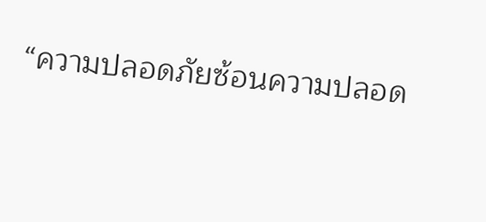“ความปลอดภัยซ้อนความปลอด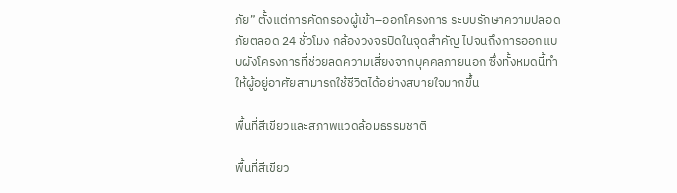ภัย” ตั้งแต่การคัดกรองผู้เข้า–ออกโครงการ ระบบรักษาความปลอดภัยตลอด 24 ชั่วโมง กล้องวงจรปิดในจุดสำคัญ ไปจนถึงการออกแบบผังโครงการที่ช่วยลดความเสี่ยงจากบุคคลภายนอก ซึ่งทั้งหมดนี้ทำให้ผู้อยู่อาศัยสามารถใช้ชีวิตได้อย่างสบายใจมากขึ้น

พื้นที่สีเขียวและสภาพแวดล้อมธรรมชาติ

พื้นที่สีเขียว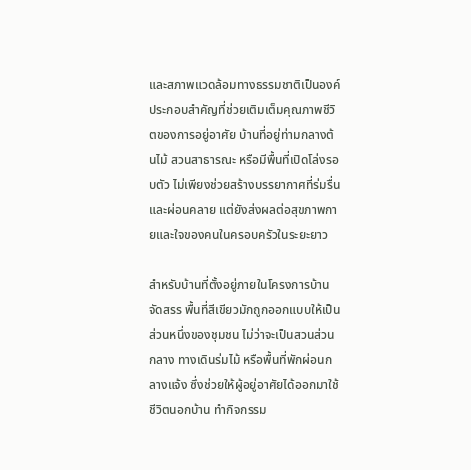และสภาพแวดล้อมทางธรรมชาติเป็นองค์ประกอบสำคัญที่ช่วยเติมเต็มคุณภาพชีวิตของการอยู่อาศัย บ้านที่อยู่ท่ามกลางต้นไม้ สวนสาธารณะ หรือมีพื้นที่เปิดโล่งรอบตัว ไม่เพียงช่วยสร้างบรรยากาศที่ร่มรื่นและผ่อนคลาย แต่ยังส่งผลต่อสุขภาพกายและใจของคนในครอบครัวในระยะยาว

สำหรับบ้านที่ตั้งอยู่ภายในโครงการบ้านจัดสรร พื้นที่สีเขียวมักถูกออกแบบให้เป็นส่วนหนึ่งของชุมชน ไม่ว่าจะเป็นสวนส่วนกลาง ทางเดินร่มไม้ หรือพื้นที่พักผ่อนกลางแจ้ง ซึ่งช่วยให้ผู้อยู่อาศัยได้ออกมาใช้ชีวิตนอกบ้าน ทำกิจกรรม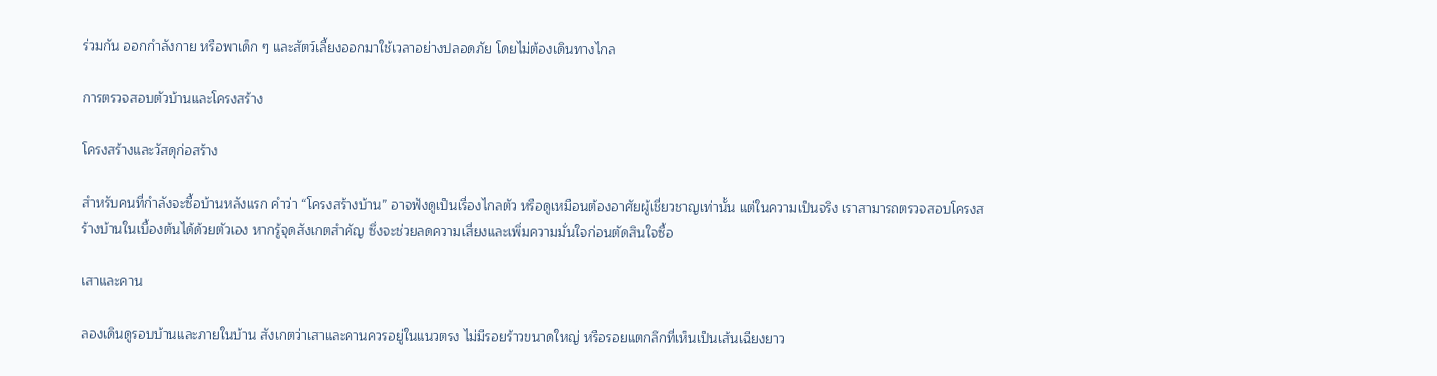ร่วมกัน ออกกำลังกาย หรือพาเด็ก ๆ และสัตว์เลี้ยงออกมาใช้เวลาอย่างปลอดภัย โดยไม่ต้องเดินทางไกล

การตรวจสอบตัวบ้านและโครงสร้าง

โครงสร้างและวัสดุก่อสร้าง

สำหรับคนที่กำลังจะซื้อบ้านหลังแรก คำว่า “โครงสร้างบ้าน” อาจฟังดูเป็นเรื่องไกลตัว หรือดูเหมือนต้องอาศัยผู้เชี่ยวชาญเท่านั้น แต่ในความเป็นจริง เราสามารถตรวจสอบโครงสร้างบ้านในเบื้องต้นได้ด้วยตัวเอง หากรู้จุดสังเกตสำคัญ ซึ่งจะช่วยลดความเสี่ยงและเพิ่มความมั่นใจก่อนตัดสินใจซื้อ

เสาและคาน

ลองเดินดูรอบบ้านและภายในบ้าน สังเกตว่าเสาและคานควรอยู่ในแนวตรง ไม่มีรอยร้าวขนาดใหญ่ หรือรอยแตกลึกที่เห็นเป็นเส้นเฉียงยาว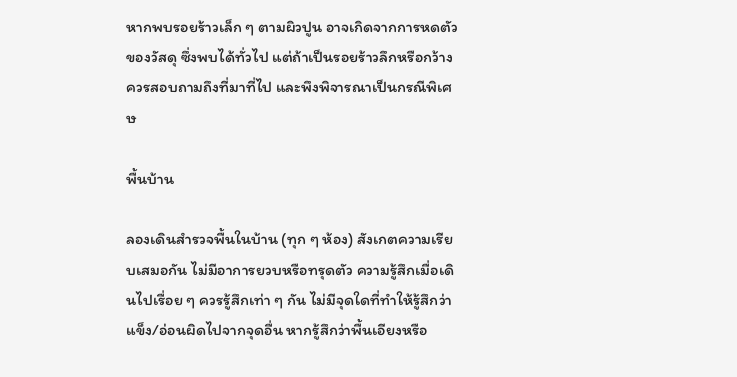หากพบรอยร้าวเล็ก ๆ ตามผิวปูน อาจเกิดจากการหดตัวของวัสดุ ซึ่งพบได้ทั่วไป แต่ถ้าเป็นรอยร้าวลึกหรือกว้าง ควรสอบถามถึงที่มาที่ไป และพึงพิจารณาเป็นกรณีพิเศษ

พื้นบ้าน

ลองเดินสำรวจพื้นในบ้าน (ทุก ๆ ห้อง) สังเกตความเรียบเสมอกัน ไม่มีอาการยวบหรือทรุดตัว ความรู้สึกเมื่อเดินไปเรื่อย ๆ ควรรู้สึกเท่า ๆ กัน ไม่มีจุดใดที่ทำให้รู้สึกว่าแข็ง/อ่อนผิดไปจากจุดอื่น หากรู้สึกว่าพื้นเอียงหรือ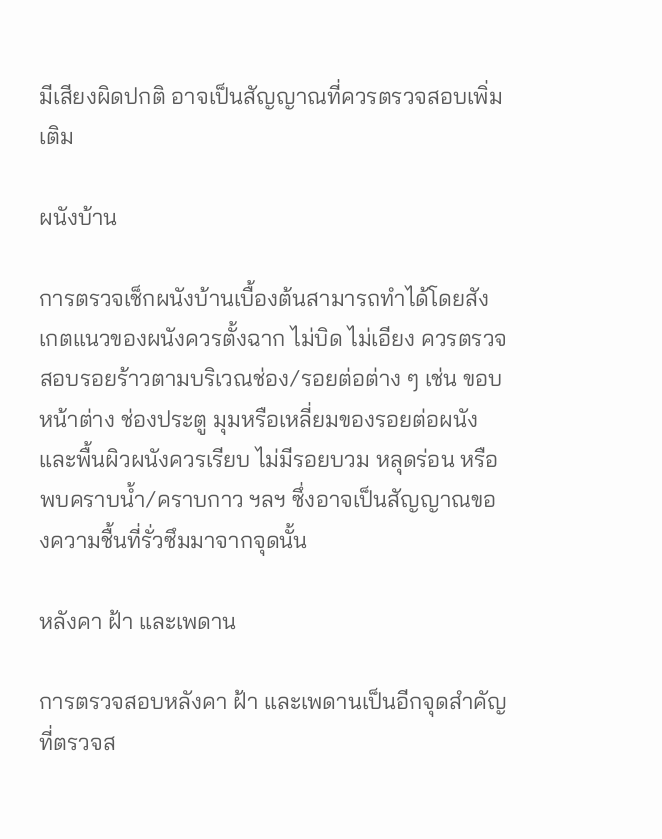มีเสียงผิดปกติ อาจเป็นสัญญาณที่ควรตรวจสอบเพิ่มเติม

ผนังบ้าน

การตรวจเช็กผนังบ้านเบื้องต้นสามารถทำได้โดยสังเกตแนวของผนังควรตั้งฉาก ไม่บิด ไม่เอียง ควรตรวจสอบรอยร้าวตามบริเวณช่อง/รอยต่อต่าง ๆ เช่น ขอบหน้าต่าง ช่องประตู มุมหรือเหลี่ยมของรอยต่อผนัง และพื้นผิวผนังควรเรียบ ไม่มีรอยบวม หลุดร่อน หรือพบคราบน้ำ/คราบกาว ฯลฯ ซึ่งอาจเป็นสัญญาณของความชื้นที่รั่วซึมมาจากจุดนั้น

หลังคา ฝ้า และเพดาน

การตรวจสอบหลังคา ฝ้า และเพดานเป็นอีกจุดสำคัญที่ตรวจส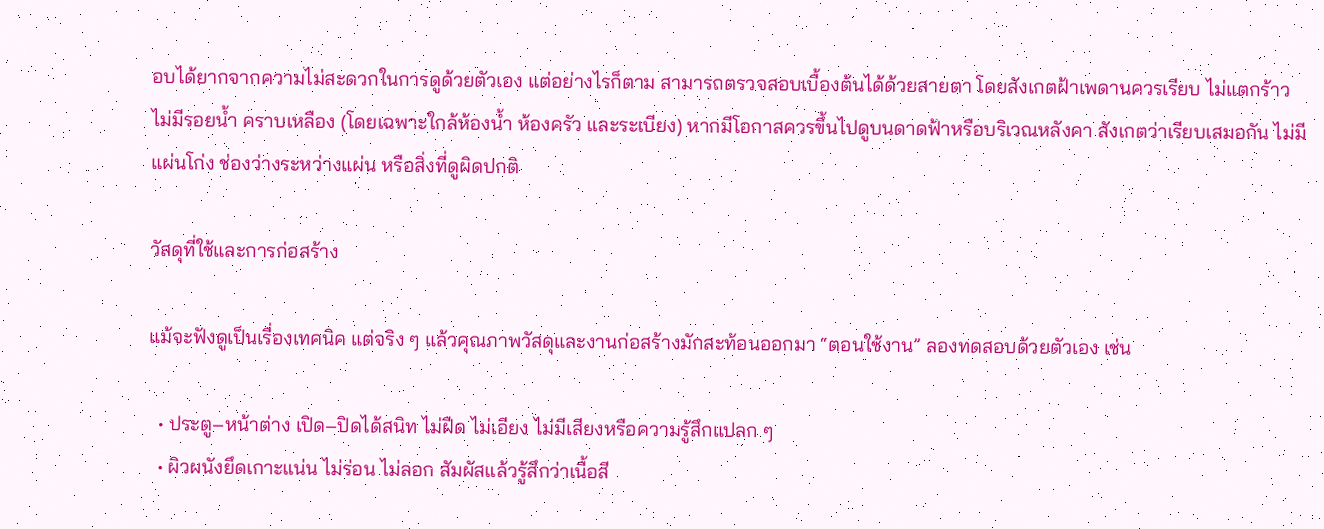อบได้ยากจากความไม่สะดวกในการดูด้วยตัวเอง แต่อย่างไรก็ตาม สามารถตรวจสอบเบื้องต้นได้ด้วยสายตา โดยสังเกตฝ้าเพดานควรเรียบ ไม่แตกร้าว ไม่มีรอยน้ำ คราบเหลือง (โดยเฉพาะใกล้ห้องน้ำ ห้องครัว และระเบียง) หากมีโอกาสควรขึ้นไปดูบนดาดฟ้าหรือบริเวณหลังคา สังเกตว่าเรียบเสมอกัน ไม่มีแผ่นโก่ง ช่องว่างระหว่างแผ่น หรือสิ่งที่ดูผิดปกติ

วัสดุที่ใช้และการก่อสร้าง

แม้จะฟังดูเป็นเรื่องเทคนิค แต่จริง ๆ แล้วคุณภาพวัสดุและงานก่อสร้างมักสะท้อนออกมา “ตอนใช้งาน” ลองทดสอบด้วยตัวเอง เช่น

  • ประตู–หน้าต่าง เปิด–ปิดได้สนิท ไม่ฝืด ไม่เอียง ไม่มีเสียงหรือความรู้สึกแปลก ๆ
  • ผิวผนังยึดเกาะแน่น ไม่ร่อน ไม่ลอก สัมผัสแล้วรู้สึกว่าเนื้อสี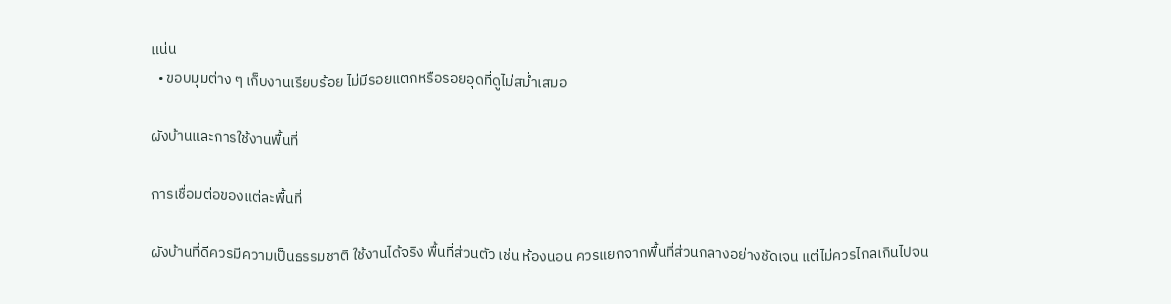แน่น
  • ขอบมุมต่าง ๆ เก็บงานเรียบร้อย ไม่มีรอยแตกหรือรอยอุดที่ดูไม่สม่ำเสมอ

ผังบ้านและการใช้งานพื้นที่

การเชื่อมต่อของแต่ละพื้นที่

ผังบ้านที่ดีควรมีความเป็นธรรมชาติ ใช้งานได้จริง พื้นที่ส่วนตัว เช่น ห้องนอน ควรแยกจากพื้นที่ส่วนกลางอย่างชัดเจน แต่ไม่ควรไกลเกินไปจน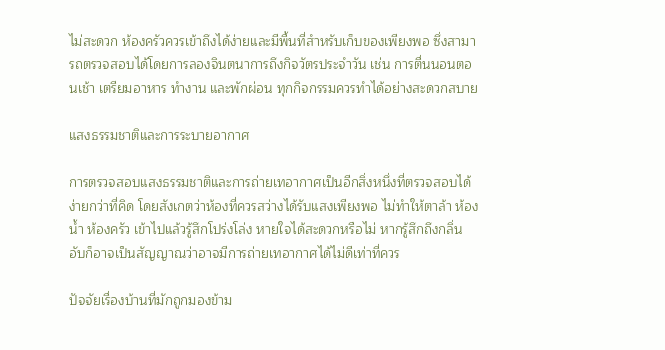ไม่สะดวก ห้องครัวควรเข้าถึงได้ง่ายและมีพื้นที่สำหรับเก็บของเพียงพอ ซึ่งสามารถตรวจสอบได้โดยการลองจินตนาการถึงกิจวัตรประจำวัน เช่น การตื่นนอนตอนเช้า เตรียมอาหาร ทำงาน และพักผ่อน ทุกกิจกรรมควรทำได้อย่างสะดวกสบาย

แสงธรรมชาติและการระบายอากาศ

การตรวจสอบแสงธรรมชาติและการถ่ายเทอากาศเป็นอีกสิ่งหนึ่งที่ตรวจสอบได้ง่ายกว่าที่คิด โดยสังเกตว่าห้องที่ควรสว่างได้รับแสงเพียงพอ ไม่ทำให้ตาล้า ห้องน้ำ ห้องครัว เข้าไปแล้วรู้สึกโปร่งโล่ง หายใจได้สะดวกหรือไม่ หากรู้สึกถึงกลิ่นอับก็อาจเป็นสัญญาณว่าอาจมีการถ่ายเทอากาศได้ไม่ดีเท่าที่ควร

ปัจจัยเรื่องบ้านที่มักถูกมองข้าม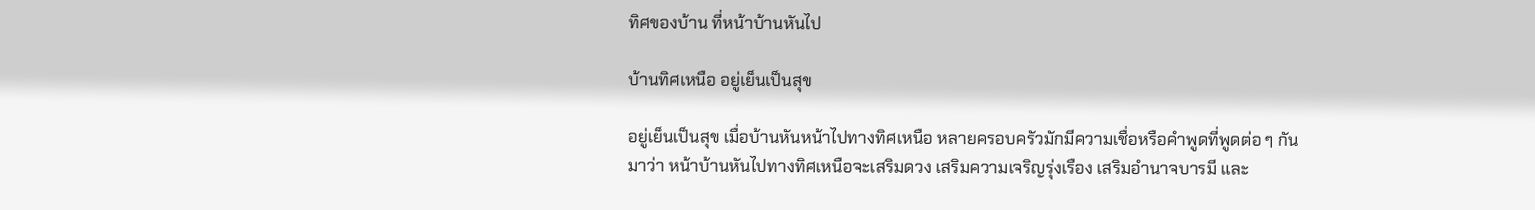ทิศของบ้าน ที่หน้าบ้านหันไป

บ้านทิศเหนือ อยู่เย็นเป็นสุข

อยู่เย็นเป็นสุข เมื่อบ้านหันหน้าไปทางทิศเหนือ หลายครอบครัวมักมีความเชื่อหรือคำพูดที่พูดต่อ ๆ กันมาว่า หน้าบ้านหันไปทางทิศเหนือจะเสริมดวง เสริมความเจริญรุ่งเรือง เสริมอำนาจบารมี และ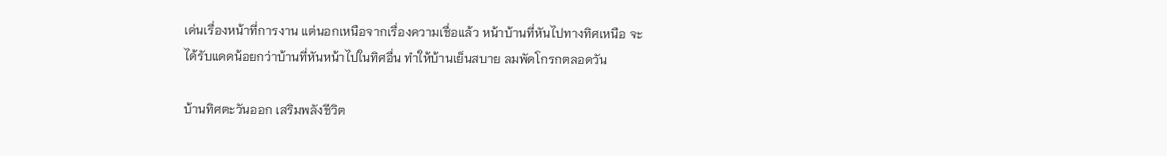เด่นเรื่องหน้าที่การงาน แต่นอกเหนือจากเรื่องความเชื่อแล้ว หน้าบ้านที่หันไปทางทิศเหนือ จะได้รับแดดน้อยกว่าบ้านที่หันหน้าไปในทิศอื่น ทำให้บ้านเย็นสบาย ลมพัดโกรกตลอดวัน

บ้านทิศตะวันออก เสริมพลังชีวิต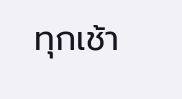ทุกเช้า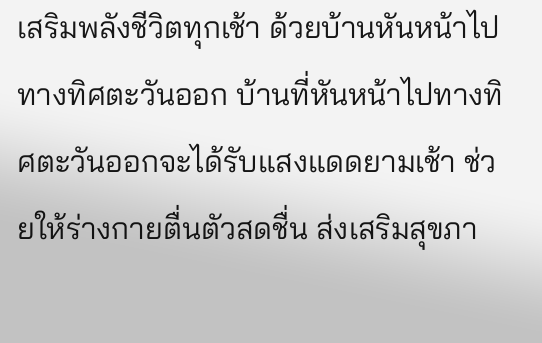เสริมพลังชีวิตทุกเช้า ด้วยบ้านหันหน้าไปทางทิศตะวันออก บ้านที่หันหน้าไปทางทิศตะวันออกจะได้รับแสงแดดยามเช้า ช่วยให้ร่างกายตื่นตัวสดชื่น ส่งเสริมสุขภา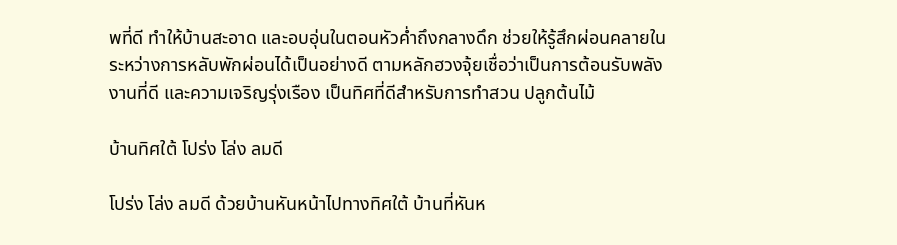พที่ดี ทำให้บ้านสะอาด และอบอุ่นในตอนหัวค่ำถึงกลางดึก ช่วยให้รู้สึกผ่อนคลายในระหว่างการหลับพักผ่อนได้เป็นอย่างดี ตามหลักฮวงจุ้ยเชื่อว่าเป็นการต้อนรับพลังงานที่ดี และความเจริญรุ่งเรือง เป็นทิศที่ดีสำหรับการทำสวน ปลูกต้นไม้

บ้านทิศใต้ โปร่ง โล่ง ลมดี

โปร่ง โล่ง ลมดี ด้วยบ้านหันหน้าไปทางทิศใต้ บ้านที่หันห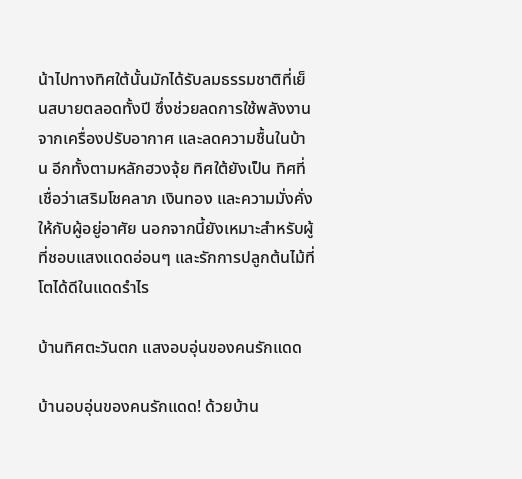น้าไปทางทิศใต้นั้นมักได้รับลมธรรมชาติที่เย็นสบายตลอดทั้งปี ซึ่งช่วยลดการใช้พลังงานจากเครื่องปรับอากาศ และลดความชื้นในบ้าน อีกทั้งตามหลักฮวงจุ้ย ทิศใต้ยังเป็น ทิศที่เชื่อว่าเสริมโชคลาภ เงินทอง และความมั่งคั่ง ให้กับผู้อยู่อาศัย นอกจากนี้ยังเหมาะสำหรับผู้ที่ชอบแสงแดดอ่อนๆ และรักการปลูกต้นไม้ที่โตได้ดีในแดดรำไร

บ้านทิศตะวันตก แสงอบอุ่นของคนรักแดด

บ้านอบอุ่นของคนรักแดด! ด้วยบ้าน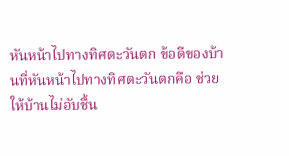หันหน้าไปทางทิศตะวันตก ข้อดีของบ้านที่หันหน้าไปทางทิศตะวันตกคือ ช่วยให้บ้านไม่อับชื้น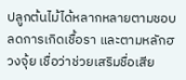ปลูกต้นไม้ได้หลากหลายตามชอบ ลดการเกิดเชื้อรา และตามหลักฮวงจุ้ย เชื่อว่าช่วยเสริมชื่อเสีย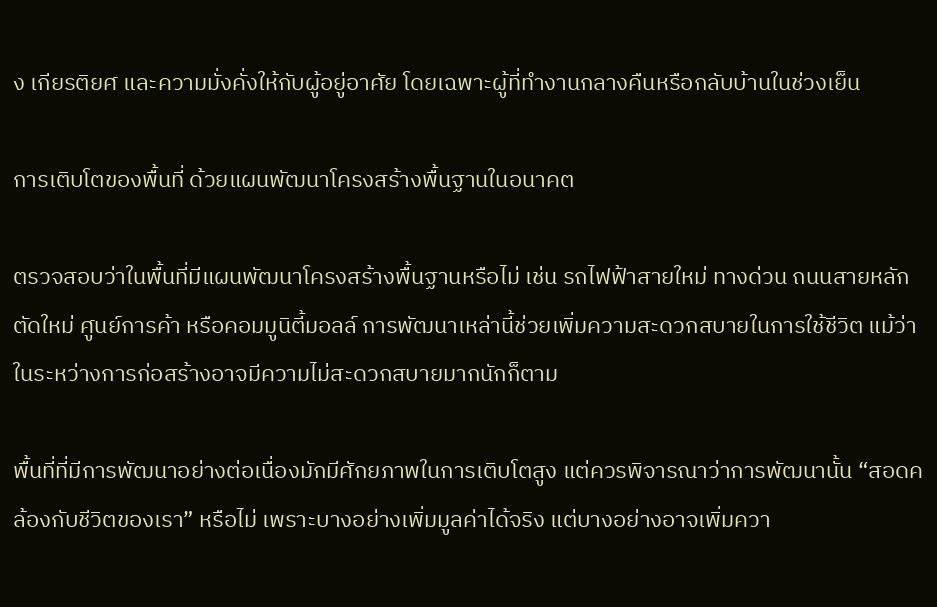ง เกียรติยศ และความมั่งคั่งให้กับผู้อยู่อาศัย โดยเฉพาะผู้ที่ทำงานกลางคืนหรือกลับบ้านในช่วงเย็น

การเติบโตของพื้นที่ ด้วยแผนพัฒนาโครงสร้างพื้นฐานในอนาคต

ตรวจสอบว่าในพื้นที่มีแผนพัฒนาโครงสร้างพื้นฐานหรือไม่ เช่น รถไฟฟ้าสายใหม่ ทางด่วน ถนนสายหลักตัดใหม่ ศูนย์การค้า หรือคอมมูนิตี้มอลล์ การพัฒนาเหล่านี้ช่วยเพิ่มความสะดวกสบายในการใช้ชีวิต แม้ว่าในระหว่างการก่อสร้างอาจมีความไม่สะดวกสบายมากนักก็ตาม

พื้นที่ที่มีการพัฒนาอย่างต่อเนื่องมักมีศักยภาพในการเติบโตสูง แต่ควรพิจารณาว่าการพัฒนานั้น “สอดคล้องกับชีวิตของเรา” หรือไม่ เพราะบางอย่างเพิ่มมูลค่าได้จริง แต่บางอย่างอาจเพิ่มควา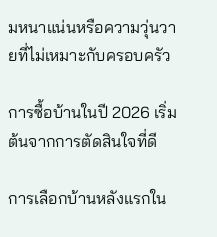มหนาแน่นหรือความวุ่นวายที่ไม่เหมาะกับครอบครัว

การซื้อบ้านในปี 2026 เริ่มต้นจากการตัดสินใจที่ดี

การเลือกบ้านหลังแรกใน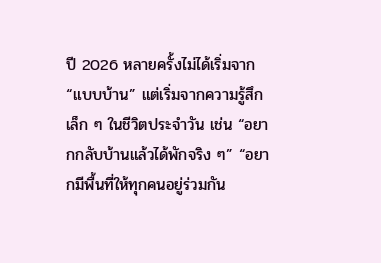ปี 2026 หลายครั้งไม่ได้เริ่มจาก “แบบบ้าน” แต่เริ่มจากความรู้สึกเล็ก ๆ ในชีวิตประจำวัน เช่น “อยากกลับบ้านแล้วได้พักจริง ๆ” “อยากมีพื้นที่ให้ทุกคนอยู่ร่วมกัน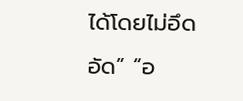ได้โดยไม่อึดอัด” “อ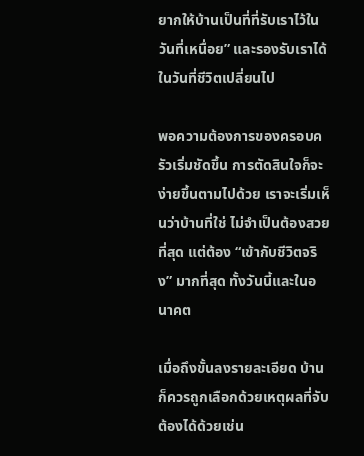ยากให้บ้านเป็นที่ที่รับเราไว้ในวันที่เหนื่อย” และรองรับเราได้ในวันที่ชีวิตเปลี่ยนไป

พอความต้องการของครอบครัวเริ่มชัดขึ้น การตัดสินใจก็จะง่ายขึ้นตามไปด้วย เราจะเริ่มเห็นว่าบ้านที่ใช่ ไม่จำเป็นต้องสวยที่สุด แต่ต้อง “เข้ากับชีวิตจริง” มากที่สุด ทั้งวันนี้และในอนาคต

เมื่อถึงขั้นลงรายละเอียด บ้านก็ควรถูกเลือกด้วยเหตุผลที่จับต้องได้ด้วยเช่น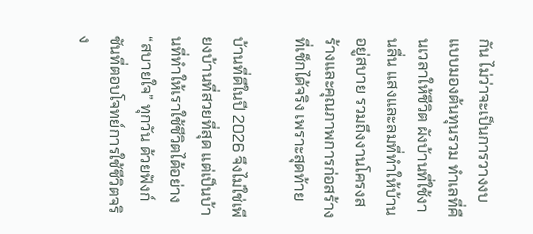กัน ไม่ว่าจะเป็นการวางงบแบบมองต้นทุนรวม ทำเลที่คืนเวลาให้ชีวิต ผังบ้านที่ใช้งานลื่น แสงและลมที่ทำให้บ้านอยู่สบาย รวมถึงงานโครงสร้างและคุณภาพการก่อสร้างที่เช็กได้จริง เพราะสุดท้าย

บ้านที่ดีในปี 2026 จึงไม่ใช่เพียงบ้านที่สวยที่สุด แต่เป็นบ้านที่ทำให้เราใช้ชีวิตได้อย่าง “สบายใจ” ทุกวัน ด้วยฟังก์ชันที่ตอบโจทย์การใช้ชีวิตจริง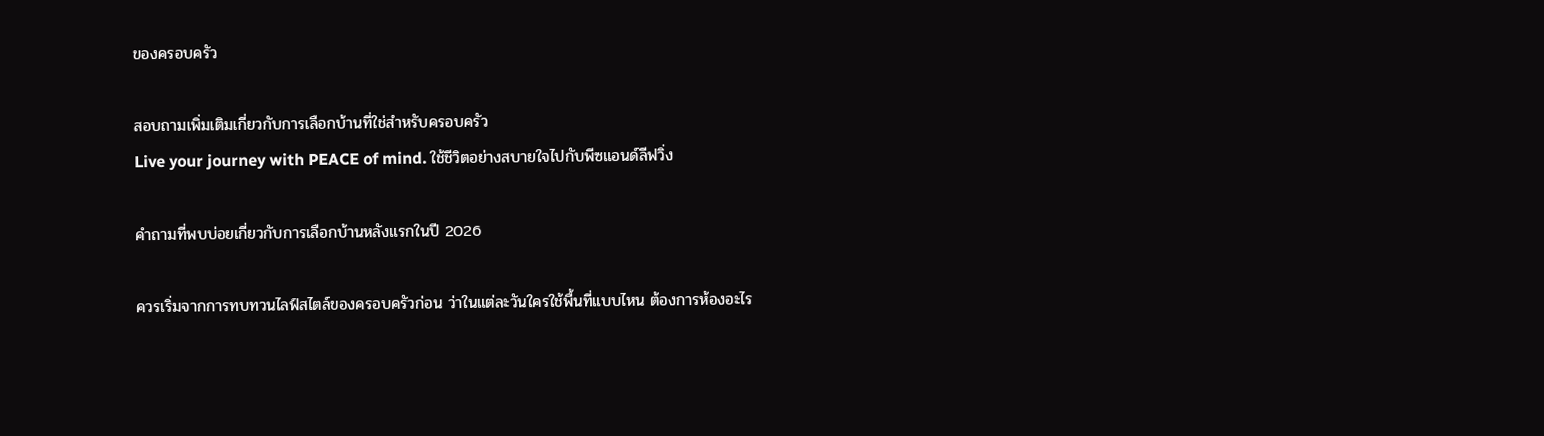ของครอบครัว

สอบถามเพิ่มเติมเกี่ยวกับการเลือกบ้านที่ใช่สำหรับครอบครัว
Live your journey with PEACE of mind. ใช้ชีวิตอย่างสบายใจไปกับพีซแอนด์ลีฟวิ่ง

คำถามที่พบบ่อยเกี่ยวกับการเลือกบ้านหลังแรกในปี 2026

ควรเริ่มจากการทบทวนไลฟ์สไตล์ของครอบครัวก่อน ว่าในแต่ละวันใครใช้พื้นที่แบบไหน ต้องการห้องอะไร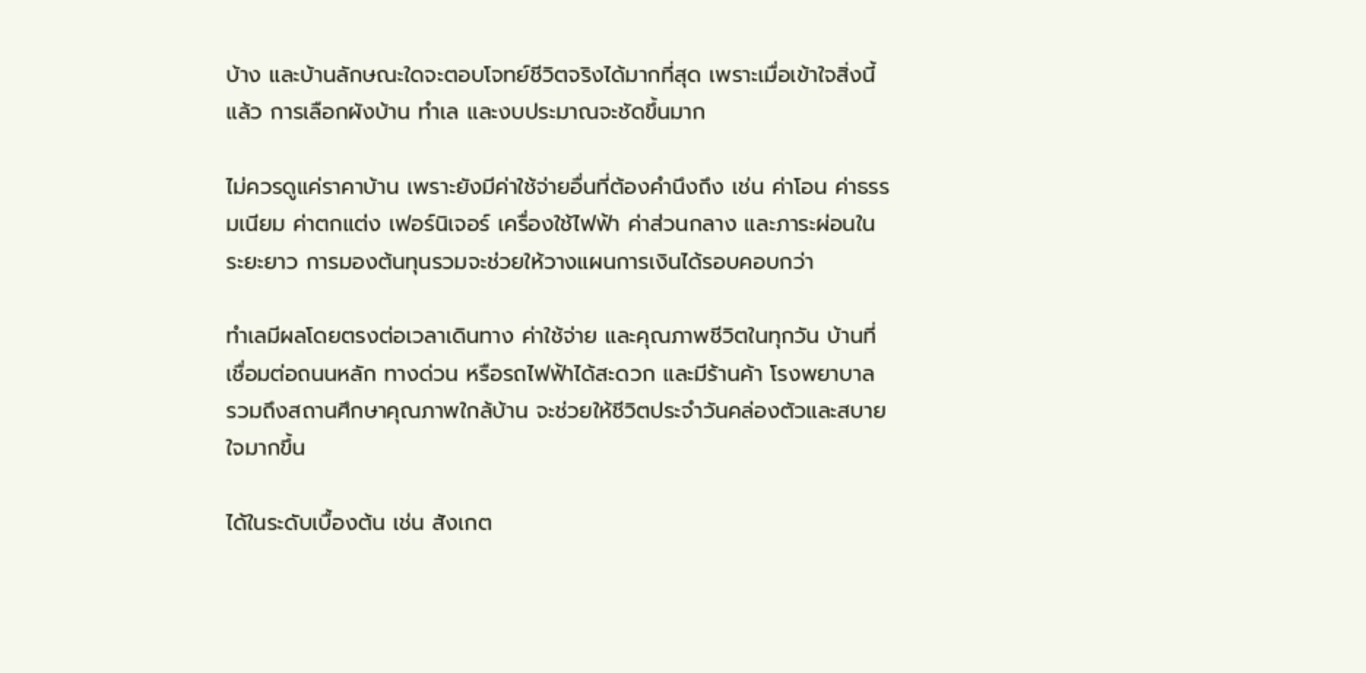บ้าง และบ้านลักษณะใดจะตอบโจทย์ชีวิตจริงได้มากที่สุด เพราะเมื่อเข้าใจสิ่งนี้แล้ว การเลือกผังบ้าน ทำเล และงบประมาณจะชัดขึ้นมาก

ไม่ควรดูแค่ราคาบ้าน เพราะยังมีค่าใช้จ่ายอื่นที่ต้องคำนึงถึง เช่น ค่าโอน ค่าธรรมเนียม ค่าตกแต่ง เฟอร์นิเจอร์ เครื่องใช้ไฟฟ้า ค่าส่วนกลาง และภาระผ่อนในระยะยาว การมองต้นทุนรวมจะช่วยให้วางแผนการเงินได้รอบคอบกว่า

ทำเลมีผลโดยตรงต่อเวลาเดินทาง ค่าใช้จ่าย และคุณภาพชีวิตในทุกวัน บ้านที่เชื่อมต่อถนนหลัก ทางด่วน หรือรถไฟฟ้าได้สะดวก และมีร้านค้า โรงพยาบาล รวมถึงสถานศึกษาคุณภาพใกล้บ้าน จะช่วยให้ชีวิตประจำวันคล่องตัวและสบายใจมากขึ้น

ได้ในระดับเบื้องต้น เช่น สังเกต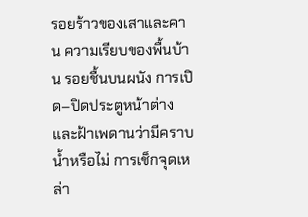รอยร้าวของเสาและคาน ความเรียบของพื้นบ้าน รอยชื้นบนผนัง การเปิด–ปิดประตูหน้าต่าง และฝ้าเพดานว่ามีคราบน้ำหรือไม่ การเช็กจุดเหล่า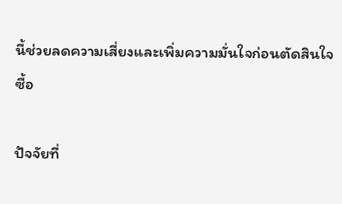นี้ช่วยลดความเสี่ยงและเพิ่มความมั่นใจก่อนตัดสินใจซื้อ

ปัจจัยที่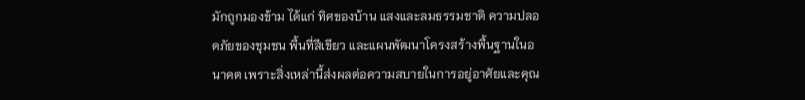มักถูกมองข้าม ได้แก่ ทิศของบ้าน แสงและลมธรรมชาติ ความปลอดภัยของชุมชน พื้นที่สีเขียว และแผนพัฒนาโครงสร้างพื้นฐานในอนาคต เพราะสิ่งเหล่านี้ส่งผลต่อความสบายในการอยู่อาศัยและคุณ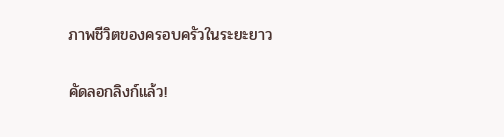ภาพชีวิตของครอบครัวในระยะยาว

คัดลอกลิงก์แล้ว!